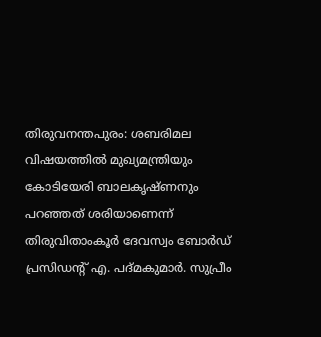തിരുവനന്തപുരം: ശബരിമല വിഷയത്തിൽ മുഖ്യമന്ത്രിയും കോടിയേരി ബാലകൃഷ്ണനും പറഞ്ഞത് ശരിയാണെന്ന് തിരുവിതാംകൂർ ദേവസ്വം ബോർഡ് പ്രസിഡന്റ് എ. പദ്മകുമാർ. സുപ്രീം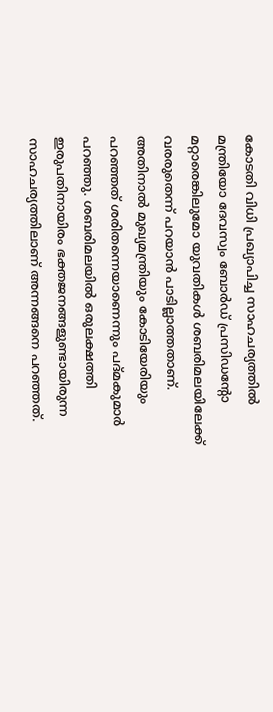കോടതി വിധി പ്രഖ്യാപിച്ച സാഹചര്യത്തിൽ മന്ത്രിയോ ദേവസ്വം ബോർഡ് പ്രസിഡന്റോ മറ്റാരെങ്കിലുമോ യുവതികൾ ശബരിമലയിലേക്ക് വരരുതെന്ന് പറയാൻ പാടില്ലാത്തതാണ്. അതിനാൽ മുഖ്യമന്ത്രിയും കോടിയേരിയും പറഞ്ഞത് ശരിതന്നെയാണെന്നും പദ്മകുമാർ പറഞ്ഞു. ശബരിമലയിൽ ഒരുലക്ഷത്തി ഇരുപതിനായിരം ഭക്തജനങ്ങളുണ്ടായിരുന്ന സാഹചര്യത്തിലാണ് അന്നങ്ങനെ പറഞ്ഞത്.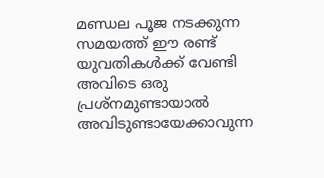മണ്ഡല പൂജ നടക്കുന്ന സമയത്ത് ഈ രണ്ട് യുവതികൾക്ക് വേണ്ടി അവിടെ ഒരു പ്രശ്നമുണ്ടായാൽ അവിടുണ്ടായേക്കാവുന്ന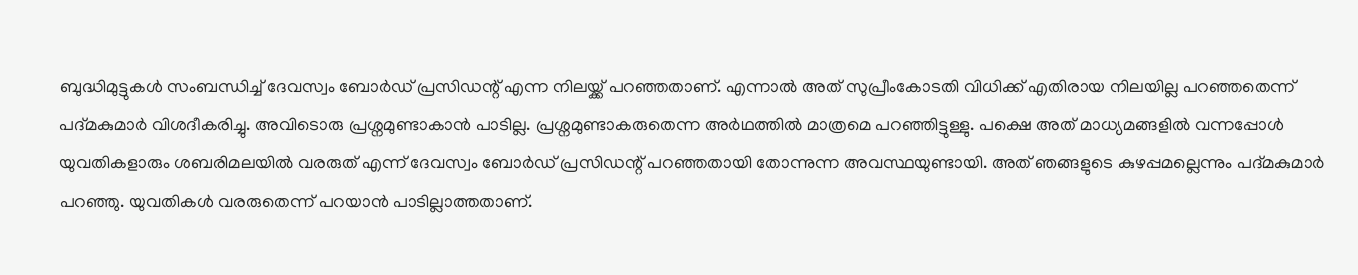ബുദ്ധിമുട്ടുകൾ സംബന്ധിച്ച് ദേവസ്വം ബോർഡ് പ്രസിഡന്റ് എന്ന നിലയ്ക്ക് പറഞ്ഞതാണ്. എന്നാൽ അത് സുപ്രീംകോടതി വിധിക്ക് എതിരായ നിലയില്ല പറഞ്ഞതെന്ന് പദ്മകുമാർ വിശദീകരിച്ചു. അവിടൊരു പ്രശ്നമുണ്ടാകാൻ പാടില്ല. പ്രശ്നമുണ്ടാകരുതെന്ന അർഥത്തിൽ മാത്രമെ പറഞ്ഞിട്ടുള്ളു. പക്ഷെ അത് മാധ്യമങ്ങളിൽ വന്നപ്പോൾ യുവതികളാരും ശബരിമലയിൽ വരരുത് എന്ന് ദേവസ്വം ബോർഡ് പ്രസിഡന്റ് പറഞ്ഞതായി തോന്നുന്ന അവസ്ഥയുണ്ടായി. അത് ഞങ്ങളുടെ കുഴപ്പമല്ലെന്നും പദ്മകുമാർ പറഞ്ഞു. യുവതികൾ വരരുതെന്ന് പറയാൻ പാടില്ലാത്തതാണ്.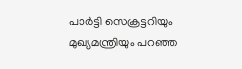പാർട്ടി സെക്രട്ടറിയും മുഖ്യമന്ത്രിയും പറഞ്ഞ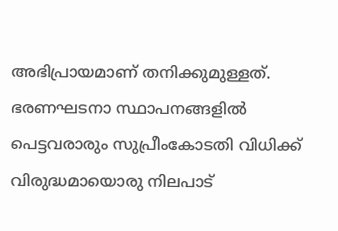അഭിപ്രായമാണ് തനിക്കുമുള്ളത്. ഭരണഘടനാ സ്ഥാപനങ്ങളിൽ പെട്ടവരാരും സുപ്രീംകോടതി വിധിക്ക് വിരുദ്ധമായൊരു നിലപാട്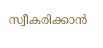സ്വീകരിക്കാൻ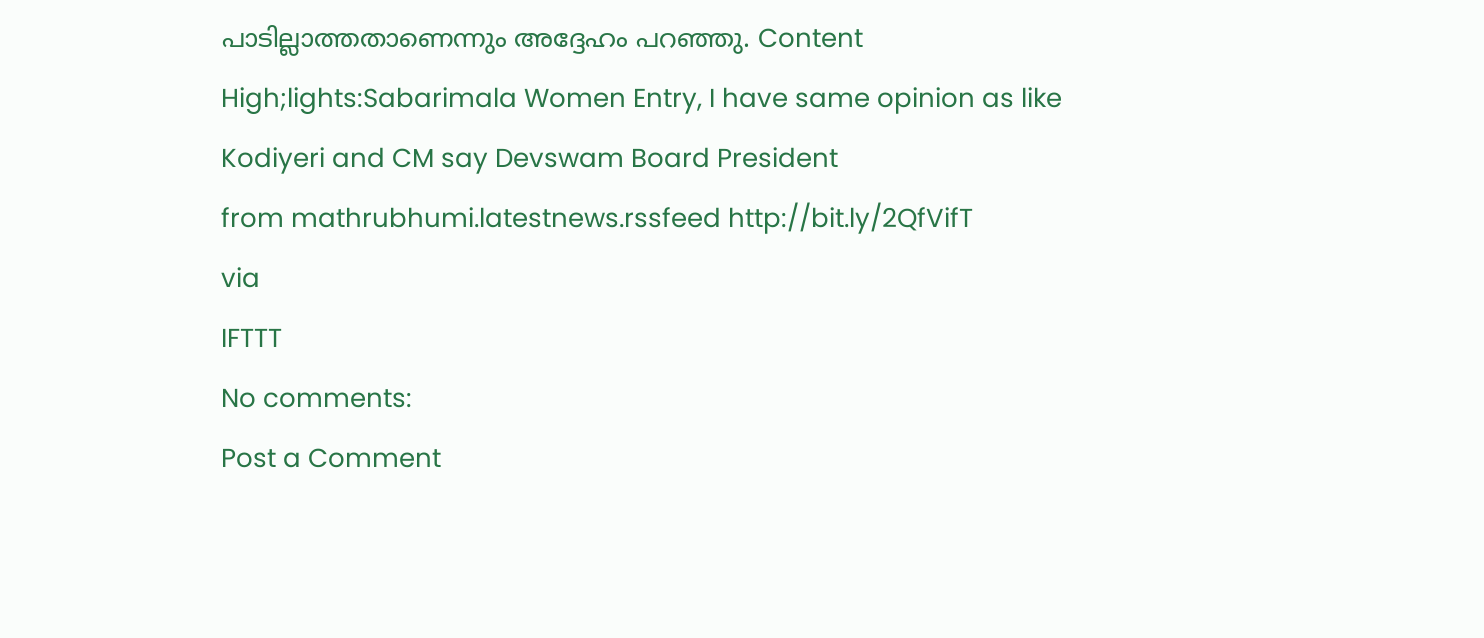പാടില്ലാത്തതാണെന്നും അദ്ദേഹം പറഞ്ഞു. Content High;lights:Sabarimala Women Entry, I have same opinion as like Kodiyeri and CM say Devswam Board President
from mathrubhumi.latestnews.rssfeed http://bit.ly/2QfVifT
via
IFTTT
No comments:
Post a Comment